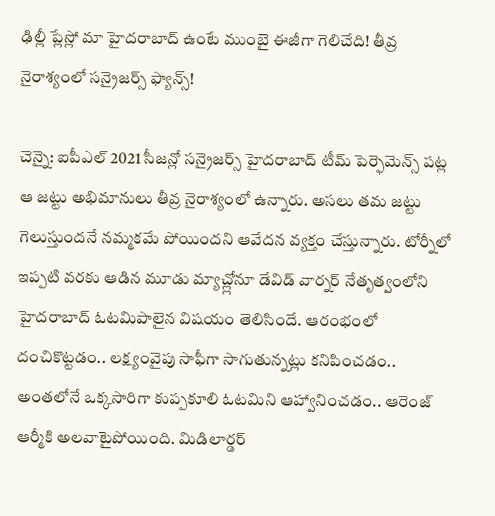ఢిల్లీ ప్లేస్లో మా హైదరాబాద్ ఉంటే ముంబై ఈజీగా గెలిచేది! తీవ్ర నైరాశ్యంలో సన్రైజర్స్ ఫ్యాన్స్!

చెన్నై: ఐపీఎల్ 2021 సీజన్లో సన్రైజర్స్ హైదరాబాద్ టీమ్ పెర్ఫెమెన్స్ పట్ల ఆ జట్టు అభిమానులు తీవ్ర నైరాశ్యంలో ఉన్నారు. అసలు తమ జట్టు గెలుస్తుందనే నమ్మకమే పోయిందని ఆవేదన వ్యక్తం చేస్తున్నారు. టోర్నీలో ఇప్పటి వరకు ఆడిన మూడు మ్యాచ్ల్లోనూ డేవిడ్ వార్నర్ నేతృత్వంలోని హైదరాబాద్ ఓటమిపాలైన విషయం తెలిసిందే. ఆరంభంలో దంచికొట్టడం.. లక్ష్యంవైపు సాఫీగా సాగుతున్నట్లు కనిపించడం.. అంతలోనే ఒక్కసారిగా కుప్పకూలి ఓటమిని ఆహ్వానించడం.. ఆరెంజ్ ఆర్మీకి అలవాటైపోయింది. మిడిలార్డర్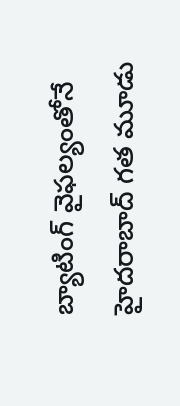బ్యాటింగ్ వైఫల్యంతోనే హైదరాబాద్ గత మూడు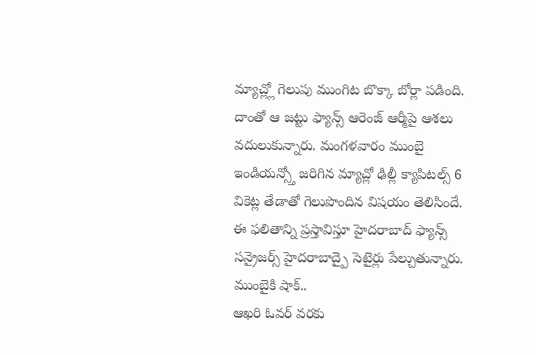మ్యాచ్ల్లో గెలుపు ముంగిట బొక్కా బోర్లా పడింది. దాంతో ఆ జట్టు ఫ్యాన్స్ ఆరెంజ్ ఆర్మీపై ఆశలు వదులుకున్నారు. మంగళవారం ముంబై ఇండియన్స్తో జరిగిన మ్యాచ్లో ఢిల్లీ క్యాపిటల్స్ 6 వికెట్ల తేడాతో గెలుపొందిన విషయం తెలిసిందే. ఈ ఫలితాన్ని ప్రస్తావిస్తూ హైదరాబాద్ ఫ్యాన్స్ సన్రైజర్స్ హైదరాబాద్పై సెటైర్లు పేల్చుతున్నారు.
ముంబైకి షాక్..
ఆఖరి ఓవర్ వరకు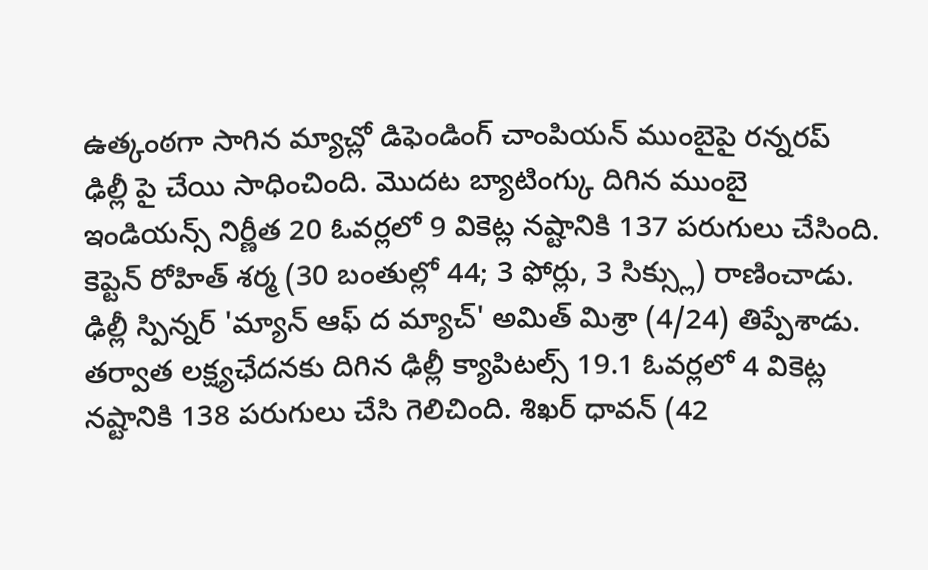ఉత్కంఠగా సాగిన మ్యాచ్లో డిఫెండింగ్ చాంపియన్ ముంబైపై రన్నరప్ ఢిల్లీ పై చేయి సాధించింది. మొదట బ్యాటింగ్కు దిగిన ముంబై ఇండియన్స్ నిర్ణీత 20 ఓవర్లలో 9 వికెట్ల నష్టానికి 137 పరుగులు చేసింది. కెప్టెన్ రోహిత్ శర్మ (30 బంతుల్లో 44; 3 ఫోర్లు, 3 సిక్స్లు) రాణించాడు. ఢిల్లీ స్పిన్నర్ 'మ్యాన్ ఆఫ్ ద మ్యాచ్' అమిత్ మిశ్రా (4/24) తిప్పేశాడు. తర్వాత లక్ష్యఛేదనకు దిగిన ఢిల్లీ క్యాపిటల్స్ 19.1 ఓవర్లలో 4 వికెట్ల నష్టానికి 138 పరుగులు చేసి గెలిచింది. శిఖర్ ధావన్ (42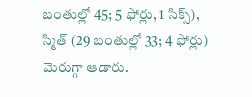బంతుల్లో 45; 5 ఫోర్లు, 1 సిక్స్), స్మిత్ (29 బంతుల్లో 33; 4 ఫోర్లు) మెరుగ్గా ఆడారు.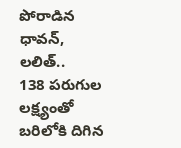పోరాడిన ధావన్, లలిత్..
138 పరుగుల లక్ష్యంతో బరిలోకి దిగిన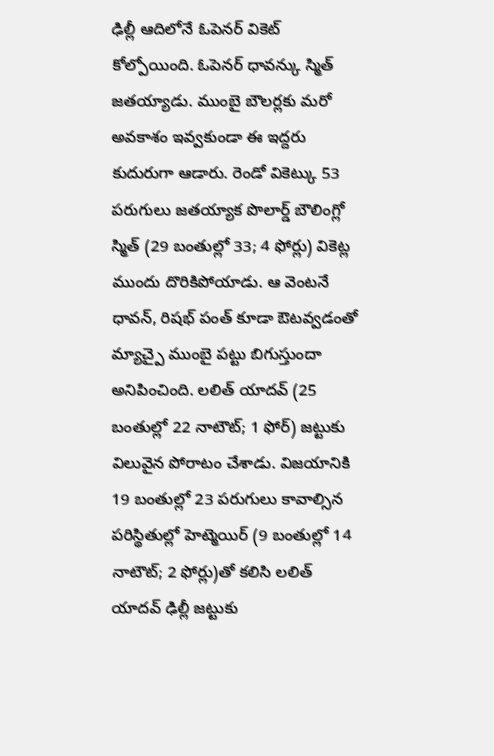ఢిల్లీ ఆదిలోనే ఓపెనర్ వికెట్ కోల్పోయింది. ఓపెనర్ ధావన్కు స్మిత్ జతయ్యాడు. ముంబై బౌలర్లకు మరో అవకాశం ఇవ్వకుండా ఈ ఇద్దరు కుదురుగా ఆడారు. రెండో వికెట్కు 53 పరుగులు జతయ్యాక పొలార్డ్ బౌలింగ్లో స్మిత్ (29 బంతుల్లో 33; 4 ఫోర్లు) వికెట్ల ముందు దొరికిపోయాడు. ఆ వెంటనే ధావన్, రిషభ్ పంత్ కూడా ఔటవ్వడంతో మ్యాచ్పై ముంబై పట్టు బిగుస్తుందా అనిపించింది. లలిత్ యాదవ్ (25 బంతుల్లో 22 నాటౌట్; 1 ఫోర్) జట్టుకు విలువైన పోరాటం చేశాడు. విజయానికి 19 బంతుల్లో 23 పరుగులు కావాల్సిన పరిస్థితుల్లో హెట్మెయిర్ (9 బంతుల్లో 14 నాటౌట్; 2 ఫోర్లు)తో కలిసి లలిత్ యాదవ్ ఢిల్లీ జట్టుకు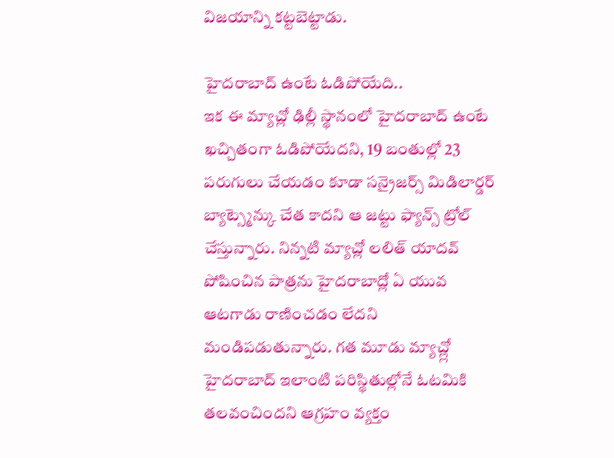విజయాన్ని కట్టబెట్టాడు.

హైదరాబాద్ ఉంటే ఓడిపోయేది..
ఇక ఈ మ్యాచ్లో ఢిల్లీ స్థానంలో హైదరాబాద్ ఉంటే ఖచ్చితంగా ఓడిపోయేదని, 19 బంతుల్లో 23 పరుగులు చేయడం కూడా సన్రైజర్స్ మిడిలార్డర్ బ్యాట్స్మెన్కు చేత కాదని ఆ జట్టు ఫ్యాన్స్ ట్రోల్ చేస్తున్నారు. నిన్నటి మ్యాచ్లో లలిత్ యాదవ్ పోషించిన పాత్రను హైదరాబాద్లో ఏ యువ ఆటగాడు రాణించడం లేదని మండిపడుతున్నారు. గత మూడు మ్యాచ్ల్లో హైదరాబాద్ ఇలాంటి పరిస్థితుల్లోనే ఓటమికి తలవంచిందని ఆగ్రహం వ్యక్తం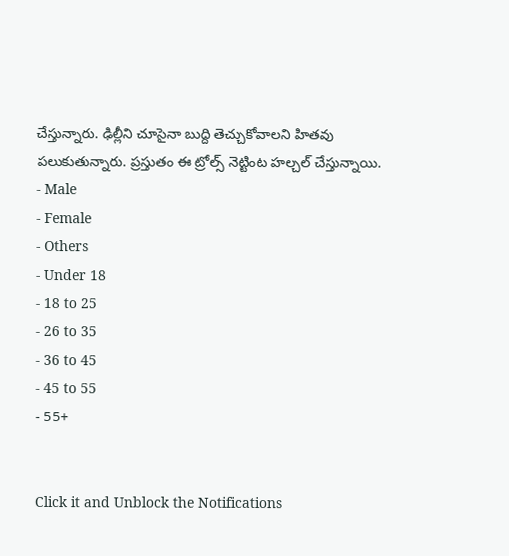చేస్తున్నారు. ఢిల్లీని చూసైనా బుద్ది తెచ్చుకోవాలని హితవు పలుకుతున్నారు. ప్రస్తుతం ఈ ట్రోల్స్ నెట్టింట హల్చల్ చేస్తున్నాయి.
- Male
- Female
- Others
- Under 18
- 18 to 25
- 26 to 35
- 36 to 45
- 45 to 55
- 55+


Click it and Unblock the Notifications